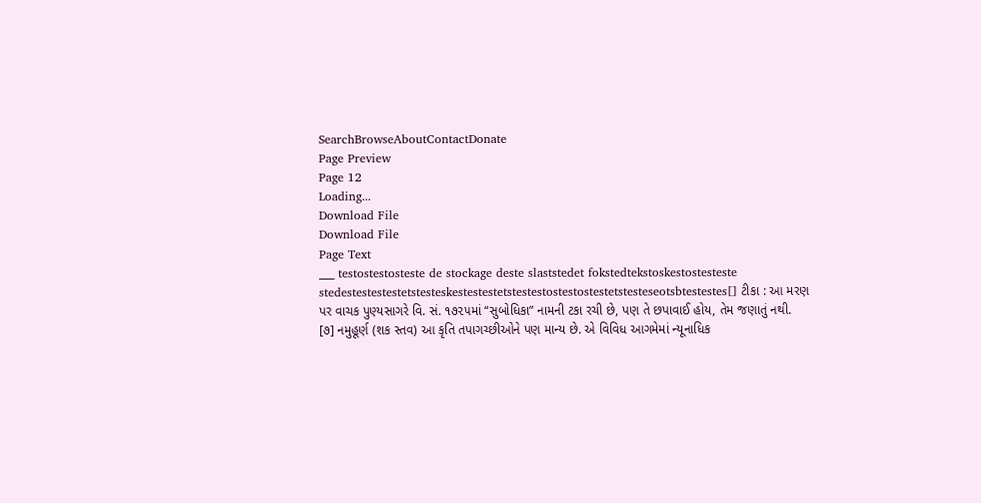SearchBrowseAboutContactDonate
Page Preview
Page 12
Loading...
Download File
Download File
Page Text
___ testostestosteste de stockage deste slaststedet fokstedtekstoskestostesteste stedestestestestetstesteskestestestetstestestostestostestetstesteseotsbtestestes[] ટીકા : આ મરણ પર વાચક પુણ્યસાગરે વિ. સં. ૧૭૨૫માં “સુબોધિકા” નામની ટકા રચી છે, પણ તે છપાવાઈ હોય, તેમ જણાતું નથી. [૭] નમુહૂર્ણ (શક સ્તવ) આ કૃતિ તપાગચ્છીઓને પણ માન્ય છે. એ વિવિધ આગમેમાં ન્યૂનાધિક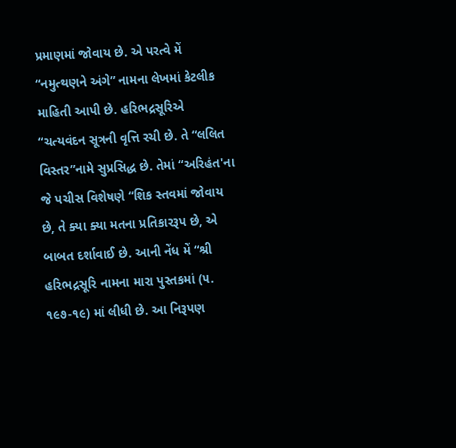પ્રમાણમાં જોવાય છે. એ પરત્વે મેં “નમુત્થણને અંગે” નામના લેખમાં કેટલીક માહિતી આપી છે. હરિભદ્રસૂરિએ “ચત્યવંદન સૂત્રની વૃત્તિ રચી છે. તે “લલિત વિસ્તર”નામે સુપ્રસિદ્ધ છે. તેમાં “અરિહંત'ના જે પચીસ વિશેષણે “શિક સ્તવમાં જોવાય છે, તે ક્યા ક્યા મતના પ્રતિકારરૂપ છે, એ બાબત દર્શાવાઈ છે. આની નેંધ મેં “શ્રી હરિભદ્રસૂરિ નામના મારા પુસ્તકમાં (૫. ૧૯૭-૧૯) માં લીધી છે. આ નિરૂપણ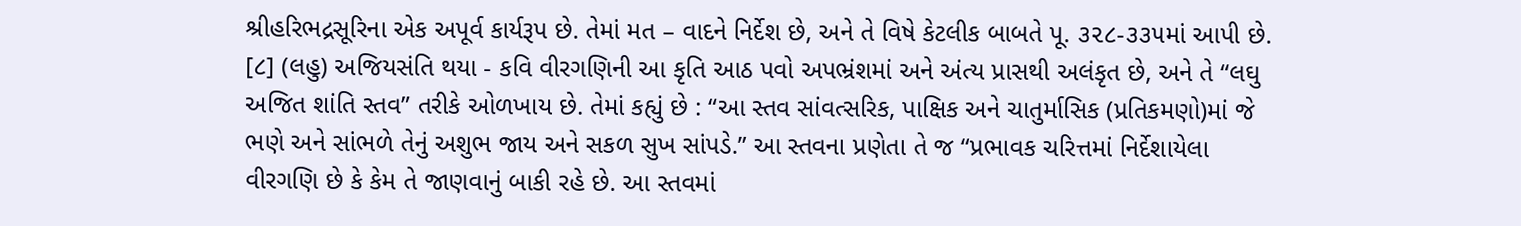શ્રીહરિભદ્રસૂરિના એક અપૂર્વ કાર્યરૂપ છે. તેમાં મત – વાદને નિર્દેશ છે, અને તે વિષે કેટલીક બાબતે પૂ. ૩૨૮-૩૩૫માં આપી છે. [૮] (લહુ) અજિયસંતિ થયા - કવિ વીરગણિની આ કૃતિ આઠ પવો અપભ્રંશમાં અને અંત્ય પ્રાસથી અલંકૃત છે, અને તે “લઘુ અજિત શાંતિ સ્તવ” તરીકે ઓળખાય છે. તેમાં કહ્યું છે : “આ સ્તવ સાંવત્સરિક, પાક્ષિક અને ચાતુર્માસિક (પ્રતિકમણો)માં જે ભણે અને સાંભળે તેનું અશુભ જાય અને સકળ સુખ સાંપડે.” આ સ્તવના પ્રણેતા તે જ “પ્રભાવક ચરિત્તમાં નિર્દેશાયેલા વીરગણિ છે કે કેમ તે જાણવાનું બાકી રહે છે. આ સ્તવમાં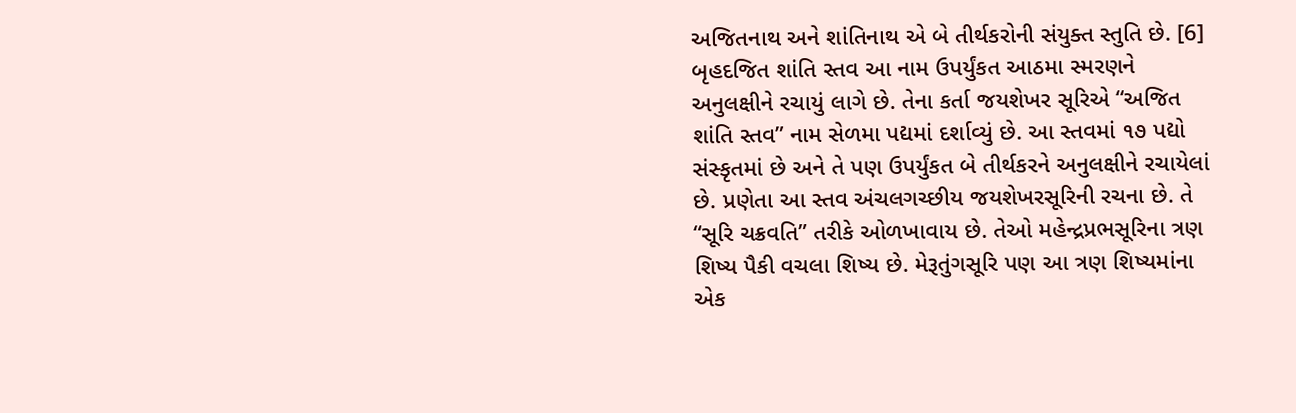અજિતનાથ અને શાંતિનાથ એ બે તીર્થકરોની સંયુક્ત સ્તુતિ છે. [6] બૃહદજિત શાંતિ સ્તવ આ નામ ઉપર્યુંકત આઠમા સ્મરણને અનુલક્ષીને રચાયું લાગે છે. તેના કર્તા જયશેખર સૂરિએ “અજિત શાંતિ સ્તવ” નામ સેળમા પદ્યમાં દર્શાવ્યું છે. આ સ્તવમાં ૧૭ પદ્યો સંસ્કૃતમાં છે અને તે પણ ઉપર્યુંકત બે તીર્થકરને અનુલક્ષીને રચાયેલાં છે. પ્રણેતા આ સ્તવ અંચલગચ્છીય જયશેખરસૂરિની રચના છે. તે “સૂરિ ચક્રવતિ” તરીકે ઓળખાવાય છે. તેઓ મહેન્દ્રપ્રભસૂરિના ત્રણ શિષ્ય પૈકી વચલા શિષ્ય છે. મેરૂતુંગસૂરિ પણ આ ત્રણ શિષ્યમાંના એક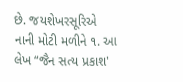છે. જયશેખરસૂરિએ નાની મોટી મળીને ૧. આ લેખ “જૈન સત્ય પ્રકાશ'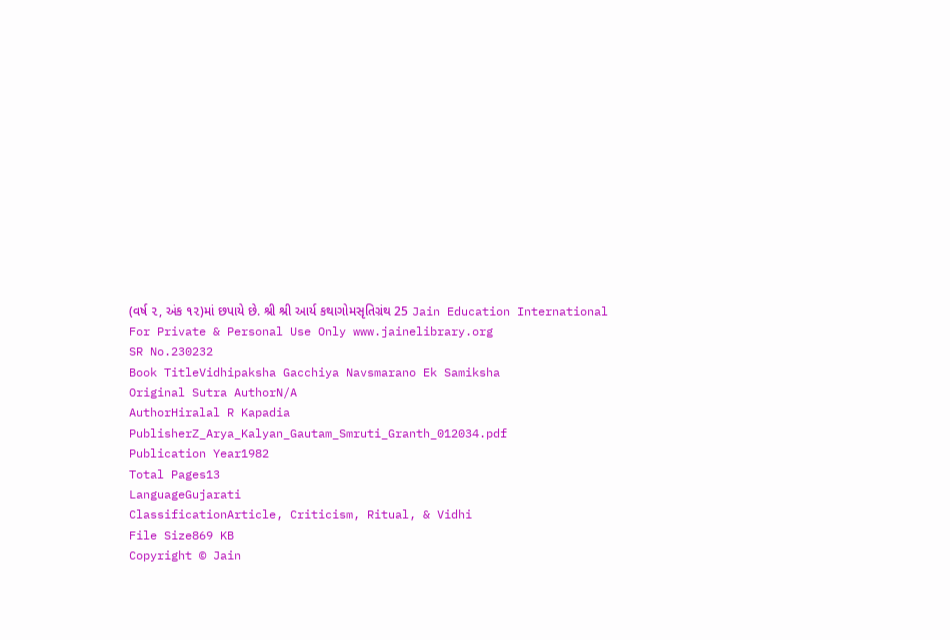(વર્ષ ૨, અંક ૧૨)માં છપાયે છે. શ્રી શ્રી આર્ય કથાગોમસૃતિગ્રંથ 25 Jain Education International For Private & Personal Use Only www.jainelibrary.org
SR No.230232
Book TitleVidhipaksha Gacchiya Navsmarano Ek Samiksha
Original Sutra AuthorN/A
AuthorHiralal R Kapadia
PublisherZ_Arya_Kalyan_Gautam_Smruti_Granth_012034.pdf
Publication Year1982
Total Pages13
LanguageGujarati
ClassificationArticle, Criticism, Ritual, & Vidhi
File Size869 KB
Copyright © Jain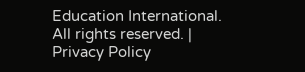Education International. All rights reserved. | Privacy Policy